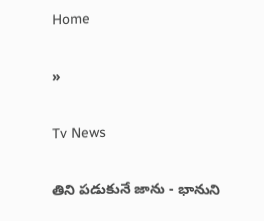Home

»

Tv News

తిని పడుకునే జాను - భానుని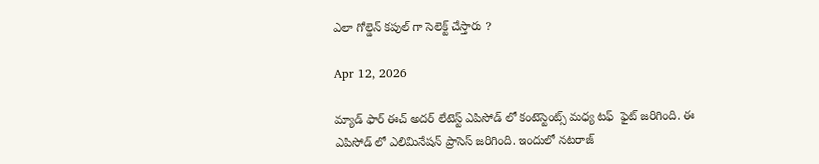ఎలా గోల్డెన్ కపుల్ గా సెలెక్ట్ చేస్తారు ?

Apr 12, 2026

మ్యాడ్ ఫార్ ఈచ్ అదర్ లేటెస్ట్ ఎపిసోడ్ లో కంటెస్టెంట్స్ మధ్య టఫ్  ఫైట్ జరిగింది. ఈ ఎపిసోడ్ లో ఎలిమినేషన్ ప్రాసెస్ జరిగింది. ఇందులో నటరాజ్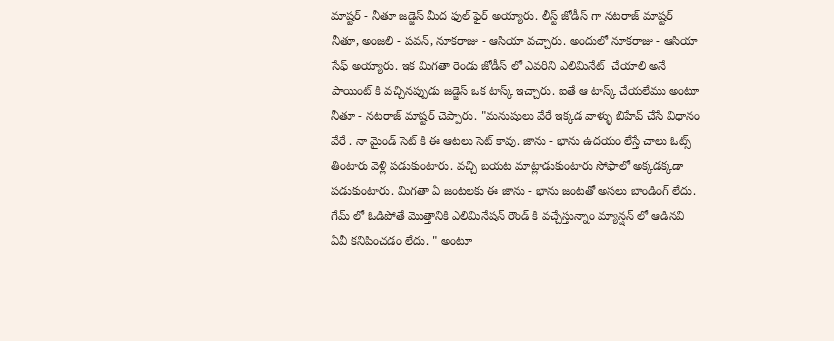మాష్టర్ - నీతూ జడ్జెస్ మీద ఫుల్ ఫైర్ అయ్యారు. లీస్ట్ జోడీస్ గా నటరాజ్ మాష్టర్ నీతూ, అంజలి - పవన్, నూకరాజు - ఆసియా వచ్చారు. అందులో నూకరాజు - ఆసియా సేఫ్ అయ్యారు. ఇక మిగతా రెండు జోడీస్ లో ఎవరిని ఎలిమినేట్  చేయాలి అనే పాయింట్ కి వచ్చినప్పుడు జడ్జెస్ ఒక టాస్క్ ఇచ్చారు. ఐతే ఆ టాస్క్ చేయలేము అంటూ నీతూ - నటరాజ్ మాష్టర్ చెప్పారు. "మనుషులు వేరే ఇక్కడ వాళ్ళు బిహేవ్ చేసే విధానం వేరే . నా మైండ్ సెట్ కి ఈ ఆటలు సెట్ కావు. జాను - భాను ఉదయం లేస్తే చాలు ఓట్స్ తింటారు వెళ్లి పడుకుంటారు. వచ్చి బయట మాట్లాడుకుంటారు సోఫాలో అక్కడక్కడా పడుకుంటారు. మిగతా ఏ జంటలకు ఈ జాను - భాను జంటతో అసలు బాండింగ్ లేదు. గేమ్ లో ఓడిపోతే మొత్తానికి ఎలిమినేషన్ రౌండ్ కి వచ్చేస్తున్నాం మ్యాన్షన్ లో ఆడినవి ఏవీ కనిపించడం లేదు. " అంటూ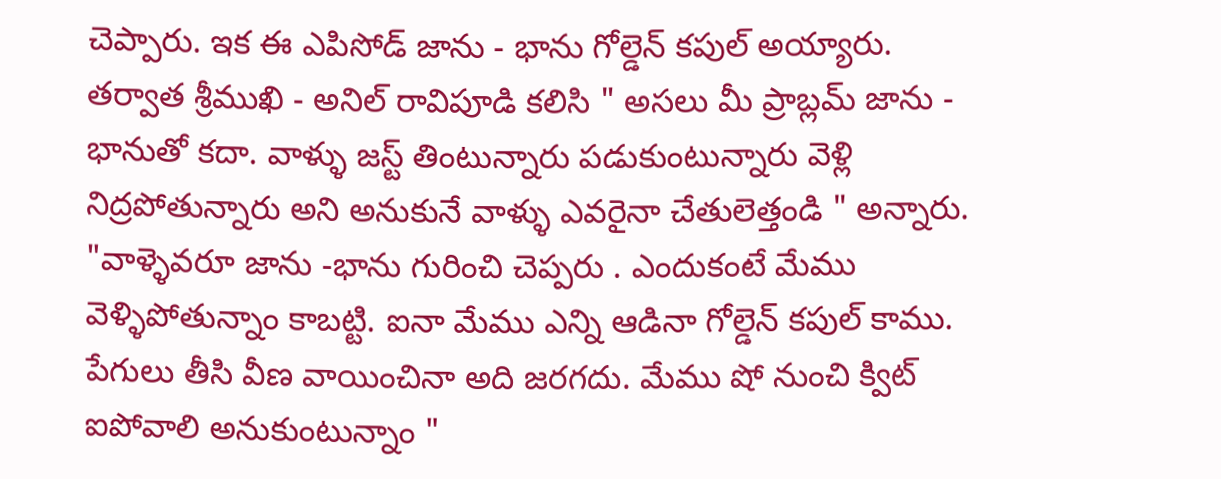చెప్పారు. ఇక ఈ ఎపిసోడ్ జాను - భాను గోల్డెన్ కపుల్ అయ్యారు. తర్వాత శ్రీముఖి - అనిల్ రావిపూడి కలిసి " అసలు మీ ప్రాబ్లమ్ జాను - భానుతో కదా. వాళ్ళు జస్ట్ తింటున్నారు పడుకుంటున్నారు వెళ్లి నిద్రపోతున్నారు అని అనుకునే వాళ్ళు ఎవరైనా చేతులెత్తండి " అన్నారు. "వాళ్ళెవరూ జాను -భాను గురించి చెప్పరు . ఎందుకంటే మేము వెళ్ళిపోతున్నాం కాబట్టి. ఐనా మేము ఎన్ని ఆడినా గోల్డెన్ కపుల్ కాము. పేగులు తీసి వీణ వాయించినా అది జరగదు. మేము షో నుంచి క్విట్ ఐపోవాలి అనుకుంటున్నాం "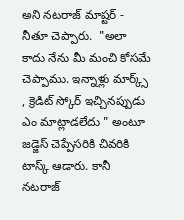అని నటరాజ్ మాష్టర్ - నీతూ చెప్పారు.  "అలా కాదు నేను మీ మంచి కోసమే చెప్పాము. ఇన్నాళ్లు మార్క్స్ , క్రెడిట్ స్కోర్ ఇచ్చినప్పుడు ఎం మాట్లాడలేదు " అంటూ జడ్జెస్ చెప్పేసరికి చివరికి టాస్క్ ఆడారు. కానీ నటరాజ్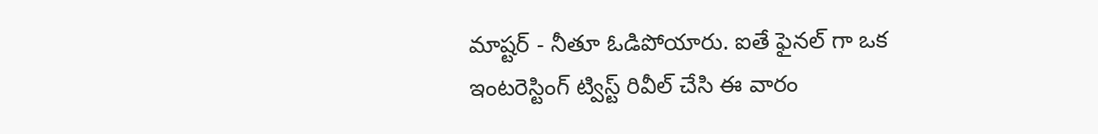మాష్టర్ - నీతూ ఓడిపోయారు. ఐతే ఫైనల్ గా ఒక ఇంటరెస్టింగ్ ట్విస్ట్ రివీల్ చేసి ఈ వారం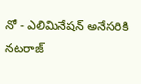నో - ఎలిమినేషన్ అనేసరికి నటరాజ్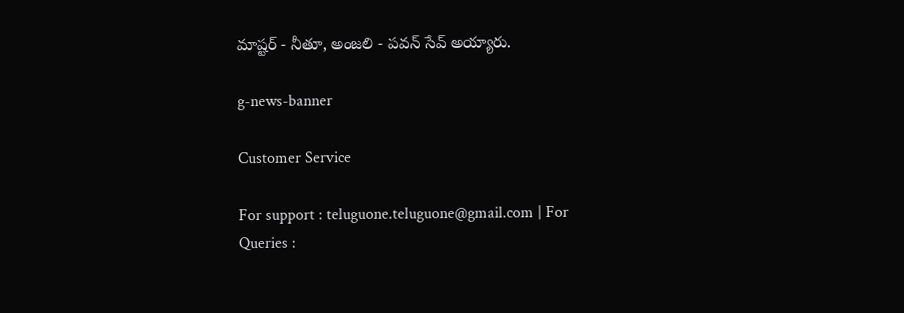మాష్టర్ - నీతూ, అంజలి - పవన్ సేవ్ అయ్యారు.

g-news-banner

Customer Service

For support : teluguone.teluguone@gmail.com | For Queries :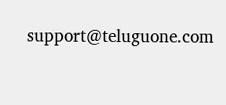support@teluguone.com